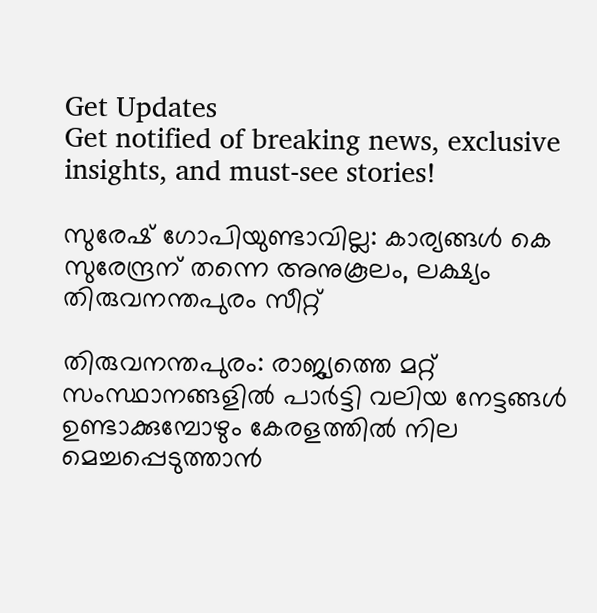Get Updates
Get notified of breaking news, exclusive insights, and must-see stories!

സുരേഷ് ഗോപിയുണ്ടാവില്ല: കാര്യങ്ങള്‍ കെ സുരേന്ദ്രന് തന്നെ അനുകൂലം, ലക്ഷ്യം തിരുവനന്തപുരം സീറ്റ്

തിരുവനന്തപുരം: രാജ്യത്തെ മറ്റ് സംസ്ഥാനങ്ങളില്‍ പാർട്ടി വലിയ നേട്ടങ്ങള്‍ ഉണ്ടാക്കുമ്പോഴും കേരളത്തില്‍ നില മെച്ചപ്പെടുത്താന്‍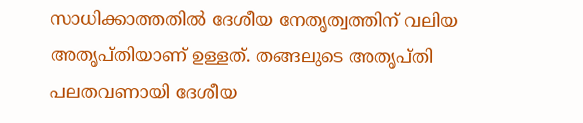സാധിക്കാത്തതില്‍ ദേശീയ നേതൃത്വത്തിന് വലിയ അതൃപ്തിയാണ് ഉള്ളത്. തങ്ങലുടെ അതൃപ്തി പലതവണായി ദേശീയ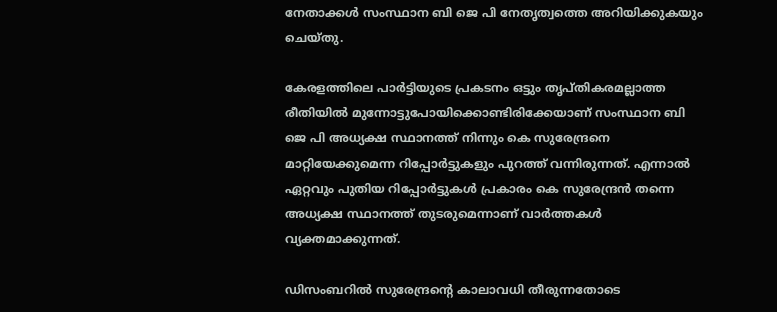നേതാക്കള്‍ സംസ്ഥാന ബി ജെ പി നേതൃത്വത്തെ അറിയിക്കുകയും ചെയ്തു.

കേരളത്തിലെ പാർട്ടിയുടെ പ്രകടനം ഒട്ടും തൃപ്തികരമല്ലാത്ത രീതിയില്‍ മുന്നോട്ടുപോയിക്കൊണ്ടിരിക്കേയാണ് സംസ്ഥാന ബി ജെ പി അധ്യക്ഷ സ്ഥാനത്ത് നിന്നും കെ സുരേന്ദ്രനെ മാറ്റിയേക്കുമെന്ന റിപ്പോർട്ടുകളും പുറത്ത് വന്നിരുന്നത്. എന്നാല്‍ ഏറ്റവും പുതിയ റിപ്പോർട്ടുകള്‍ പ്രകാരം കെ സുരേന്ദ്രന്‍ തന്നെ അധ്യക്ഷ സ്ഥാനത്ത് തുടരുമെന്നാണ് വാർത്തകള്‍ വ്യക്തമാക്കുന്നത്.

ഡിസംബറില്‍ സുരേന്ദ്രന്റെ കാലാവധി തീരുന്നതോടെ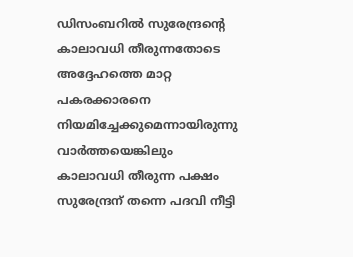ഡിസംബറില്‍ സുരേന്ദ്രന്റെ കാലാവധി തീരുന്നതോടെ അദ്ദേഹത്തെ മാറ്റ പകരക്കാരനെ നിയമിച്ചേക്കുമെന്നായിരുന്നു വാർത്തയെങ്കിലും കാലാവധി തീരുന്ന പക്ഷം സുരേന്ദ്രന് തന്നെ പദവി നീട്ടി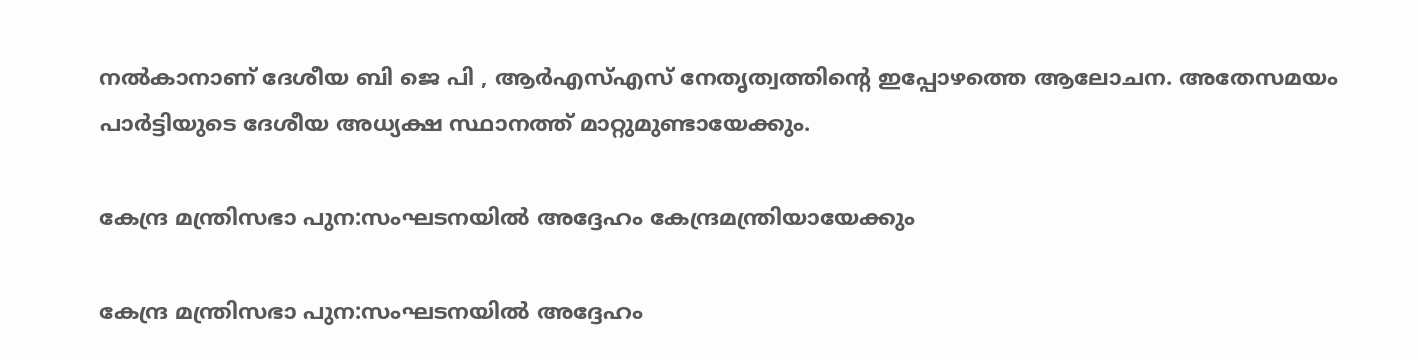നല്‍കാനാണ് ദേശീയ ബി ജെ പി , ആര്‍എസ്എസ് നേതൃത്വത്തിന്റെ ഇപ്പോഴത്തെ ആലോചന. അതേസമയം പാർട്ടിയുടെ ദേശീയ അധ്യക്ഷ സ്ഥാനത്ത് മാറ്റുമുണ്ടായേക്കും.

കേന്ദ്ര മന്ത്രിസഭാ പുന:സംഘടനയില്‍ അദ്ദേഹം കേന്ദ്രമന്ത്രിയായേക്കും

കേന്ദ്ര മന്ത്രിസഭാ പുന:സംഘടനയില്‍ അദ്ദേഹം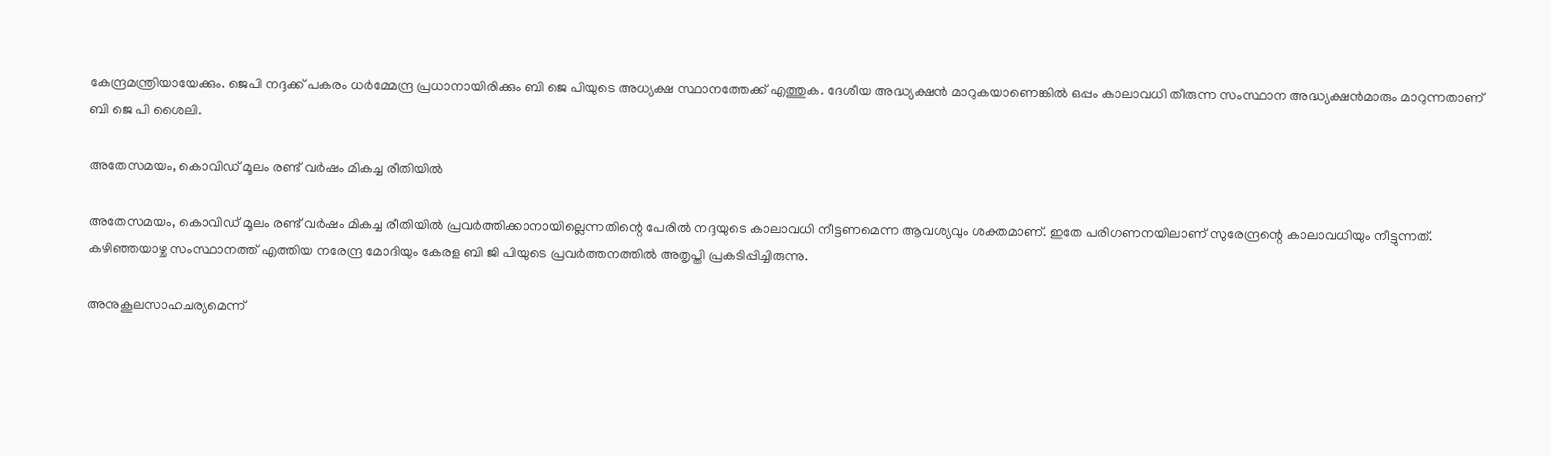കേന്ദ്രമന്ത്രിയായേക്കും. ജെപി നദ്ദക്ക് പകരം ധർമ്മേന്ദ്ര പ്രധാനായിരിക്കും ബി ജെ പിയുടെ അധ്യക്ഷ സ്ഥാനത്തേക്ക് എത്തുക. ദേശീയ അദ്ധ്യക്ഷന്‍ മാറുകയാണെങ്കില്‍ ഒപ്പം കാലാവധി തീരുന്ന സംസ്ഥാന അദ്ധ്യക്ഷന്‍മാരും മാറുന്നതാണ് ബി ജെ പി ശൈലി.

അതേസമയം, കൊവിഡ് മൂലം രണ്ട് വര്‍ഷം മികച്ച രീതിയില്‍

അതേസമയം, കൊവിഡ് മൂലം രണ്ട് വര്‍ഷം മികച്ച രീതിയില്‍ പ്രവര്‍ത്തിക്കാനായില്ലെന്നതിന്റെ പേരില്‍ നദ്ദയുടെ കാലാവധി നീട്ടണമെന്ന ആവശ്യവും ശക്തമാണ്. ഇതേ പരിഗണനയിലാണ് സുരേന്ദ്രന്റെ കാലാവധിയും നീട്ടുന്നത്. കഴിഞ്ഞയാഴ്ച സംസ്ഥാനത്ത് എത്തിയ നരേന്ദ്ര മോദിയും കേരള ബി ജി പിയുടെ പ്രവർത്തനത്തില്‍ അതൃപ്തി പ്രകടിപ്പിച്ചിരുന്നു.

അനുകൂലസാഹചര്യമെന്ന്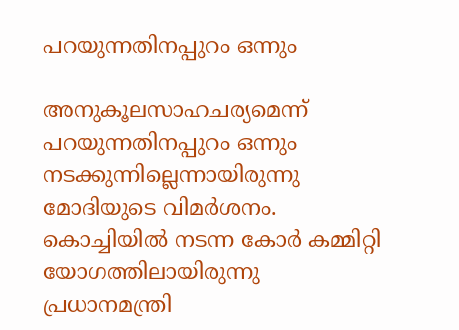പറയുന്നതിനപ്പുറം ഒന്നും

അനുകൂലസാഹചര്യമെന്ന് പറയുന്നതിനപ്പുറം ഒന്നും നടക്കുന്നില്ലെന്നായിരുന്നു മോദിയുടെ വിമർശനം. കൊച്ചിയില്‍ നടന്ന കോര്‍ കമ്മിറ്റി യോഗത്തിലായിരുന്നു പ്രധാനമന്ത്രി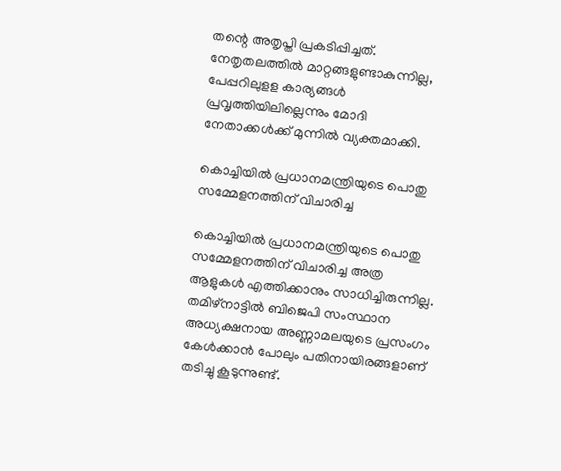തന്റെ അതൃപ്തി പ്രകടിപ്പിച്ചത്. നേതൃതലത്തില്‍ മാറ്റങ്ങളുണ്ടാകുന്നില്ല, പേപ്പറിലുളള കാര്യങ്ങള്‍ പ്രവൃത്തിയിലില്ലെന്നും മോദി നേതാക്കള്‍ക്ക് മുന്നില്‍ വ്യക്തമാക്കി.

കൊച്ചിയില്‍ പ്രധാനമന്ത്രിയുടെ പൊതു സമ്മേളനത്തിന് വിചാരിച്ച

കൊച്ചിയില്‍ പ്രധാനമന്ത്രിയുടെ പൊതു സമ്മേളനത്തിന് വിചാരിച്ച അത്ര ആളുകള്‍ എത്തിക്കാനും സാധിച്ചിരുന്നില്ല. തമിഴ്‌നാട്ടില്‍ ബിജെപി സംസ്ഥാന അധ്യക്ഷനായ അണ്ണാമലയുടെ പ്രസംഗം കേള്‍ക്കാന്‍ പോലും പതിനായിരങ്ങളാണ് തടിച്ചു കൂടുന്നുണ്ട്.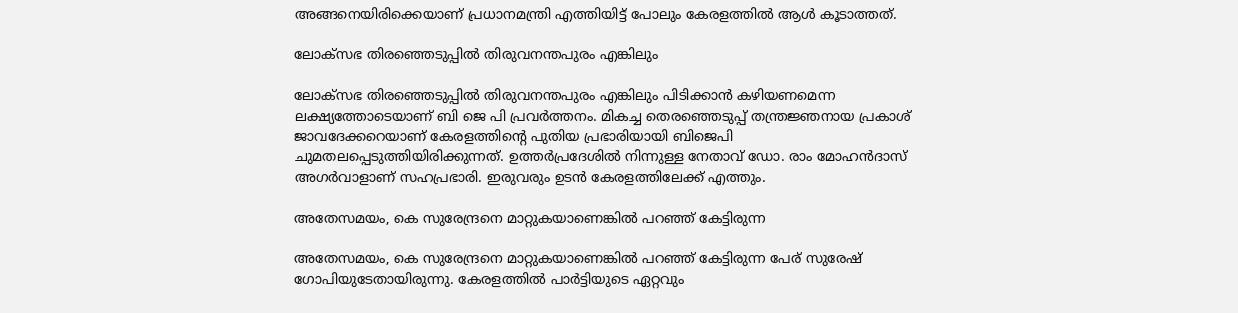അങ്ങനെയിരിക്കെയാണ് പ്രധാനമന്ത്രി എത്തിയിട്ട് പോലും കേരളത്തില്‍ ആള്‍ കൂടാത്തത്.

ലോക്സഭ തിരഞ്ഞെടുപ്പില്‍ തിരുവനന്തപുരം എങ്കിലും

ലോക്സഭ തിരഞ്ഞെടുപ്പില്‍ തിരുവനന്തപുരം എങ്കിലും പിടിക്കാന്‍ കഴിയണമെന്ന ലക്ഷ്യത്തോടെയാണ് ബി ജെ പി പ്രവർത്തനം. മികച്ച തെരഞ്ഞെടുപ്പ് തന്ത്രജ്ഞനായ പ്രകാശ് ജാവദേക്കറെയാണ് കേരളത്തിന്റെ പുതിയ പ്രഭാരിയായി ബിജെപി ചുമതലപ്പെടുത്തിയിരിക്കുന്നത്. ഉത്തര്‍പ്രദേശില്‍ നിന്നുള്ള നേതാവ് ഡോ. രാം മോഹന്‍ദാസ് അഗര്‍വാളാണ് സഹപ്രഭാരി. ഇരുവരും ഉടന്‍ കേരളത്തിലേക്ക് എത്തും.

അതേസമയം, കെ സുരേന്ദ്രനെ മാറ്റുകയാണെങ്കില്‍ പറഞ്ഞ് കേട്ടിരുന്ന

അതേസമയം, കെ സുരേന്ദ്രനെ മാറ്റുകയാണെങ്കില്‍ പറഞ്ഞ് കേട്ടിരുന്ന പേര് സുരേഷ് ഗോപിയുടേതായിരുന്നു. കേരളത്തില്‍ പാര്‍ട്ടിയുടെ ഏറ്റവും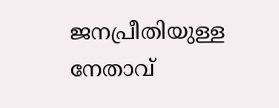ജനപ്രീതിയുള്ള നേതാവ്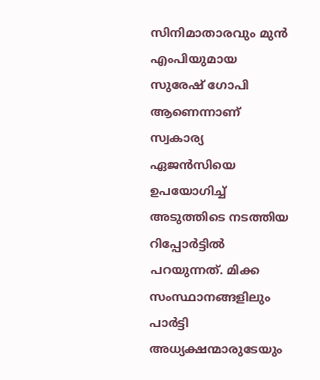സിനിമാതാരവും മുന്‍ എംപിയുമായ സുരേഷ് ഗോപി ആണെന്നാണ് സ്വകാര്യ ഏജന്‍സിയെ ഉപയോഗിച്ച് അടുത്തിടെ നടത്തിയ റിപ്പോർട്ടില്‍ പറയുന്നത്. മിക്ക സംസ്ഥാനങ്ങളിലും പാർട്ടി അധ്യക്ഷന്മാരുടേയും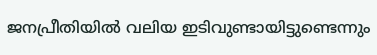ജനപ്രീതിയില്‍ വലിയ ഇടിവുണ്ടായിട്ടുണ്ടെന്നും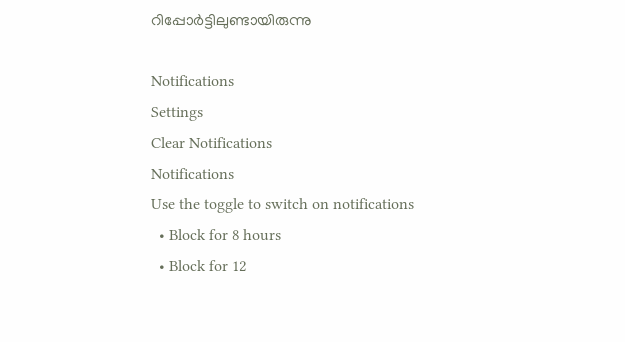റിപ്പോർട്ടിലുണ്ടായിരുന്നു

Notifications
Settings
Clear Notifications
Notifications
Use the toggle to switch on notifications
  • Block for 8 hours
  • Block for 12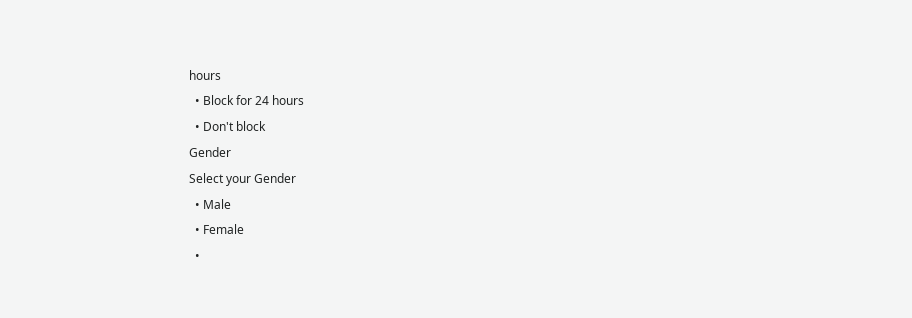hours
  • Block for 24 hours
  • Don't block
Gender
Select your Gender
  • Male
  • Female
  •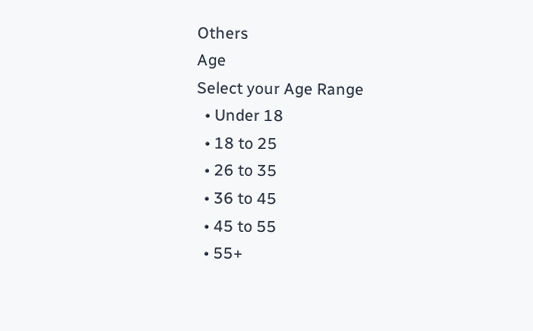Others
Age
Select your Age Range
  • Under 18
  • 18 to 25
  • 26 to 35
  • 36 to 45
  • 45 to 55
  • 55+